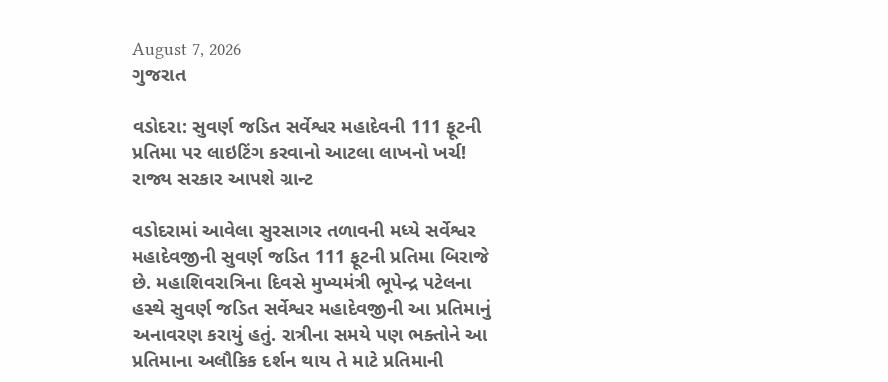August 7, 2026
ગુજરાત

વડોદરા: સુવર્ણ જડિત સર્વેશ્વર મહાદેવની 111 ફૂટની પ્રતિમા પર લાઇટિંગ કરવાનો આટલા લાખનો ખર્ચ! રાજ્ય સરકાર આપશે ગ્રાન્ટ

વડોદરામાં આવેલા સુરસાગર તળાવની મધ્યે સર્વેશ્વર મહાદેવજીની સુવર્ણ જડિત 111 ફૂટની પ્રતિમા બિરાજે છે. મહાશિવરાત્રિના દિવસે મુખ્યમંત્રી ભૂપેન્દ્ર પટેલના હસ્થે સુવર્ણ જડિત સર્વેશ્વર મહાદેવજીની આ પ્રતિમાનું અનાવરણ કરાયું હતું. રાત્રીના સમયે પણ ભક્તોને આ પ્રતિમાના અલૌકિક દર્શન થાય તે માટે પ્રતિમાની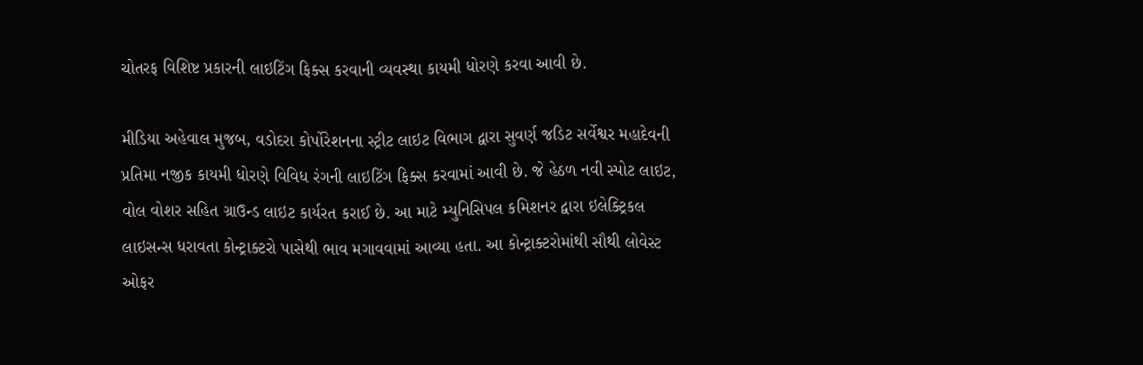ચોતરફ વિશિષ્ટ પ્રકારની લાઇટિંગ ફિક્સ કરવાની વ્યવસ્થા કાયમી ધોરણે કરવા આવી છે.

મીડિયા અહેવાલ મુજબ, વડોદરા કોર્પોરેશનના સ્ટ્રીટ લાઇટ વિભાગ દ્વારા સુવર્ણ જડિટ સર્વેશ્વર મહાદેવની પ્રતિમા નજીક કાયમી ધોરણે વિવિધ રંગની લાઇટિંગ ફિક્સ કરવામાં આવી છે. જે હેઠળ નવી સ્પોટ લાઇટ, વોલ વોશર સહિત ગ્રાઉન્ડ લાઇટ કાર્યરત કરાઈ છે. આ માટે મ્યુનિસિપલ કમિશનર દ્વારા ઇલેક્ટ્રિકલ લાઇસન્સ ધરાવતા કોન્ટ્રાક્ટરો પાસેથી ભાવ મગાવવામાં આવ્યા હતા. આ કોન્ટ્રાક્ટરોમાંથી સૌથી લોવેસ્ટ ઓફર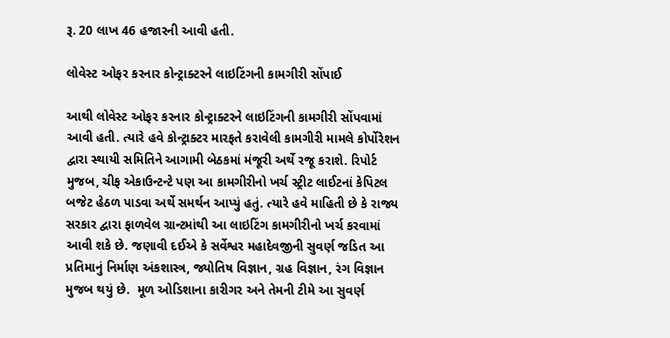રૂ. 20 લાખ 46 હજારની આવી હતી.

લોવેસ્ટ ઓફર કરનાર કોન્ટ્રાક્ટરને લાઇટિંગની કામગીરી સોંપાઈ

આથી લોવેસ્ટ ઓફર કરનાર કોન્ટ્રાક્ટરને લાઇટિંગની કામગીરી સોંપવામાં આવી હતી. ત્યારે હવે કોન્ટ્રાક્ટર મારફતે કરાવેલી કામગીરી મામલે કોર્પોરેશન દ્વારા સ્થાયી સમિતિને આગામી બેઠકમાં મંજૂરી અર્થે રજૂ કરાશે. રિપોર્ટ મુજબ, ચીફ એકાઉન્ટન્ટે પણ આ કામગીરીનો ખર્ચ સ્ટ્રીટ લાઈટનાં કેપિટલ બજેટ હેઠળ પાડવા અર્થે સમર્થન આપ્યું હતું. ત્યારે હવે માહિતી છે કે રાજ્ય સરકાર દ્વારા ફાળવેલ ગ્રાન્ટમાંથી આ લાઇટિંગ કામગીરીનો ખર્ચ કરવામાં આવી શકે છે. જણાવી દઈએ કે સર્વેશ્વર મહાદેવજીની સુવર્ણ જડિત આ પ્રતિમાનું નિર્માણ અંકશાસ્ત્ર, જ્યોતિષ વિજ્ઞાન, ગ્રહ વિજ્ઞાન, રંગ વિજ્ઞાન મુજબ થયું છે.  મૂળ ઓડિશાના કારીગર અને તેમની ટીમે આ સુવર્ણ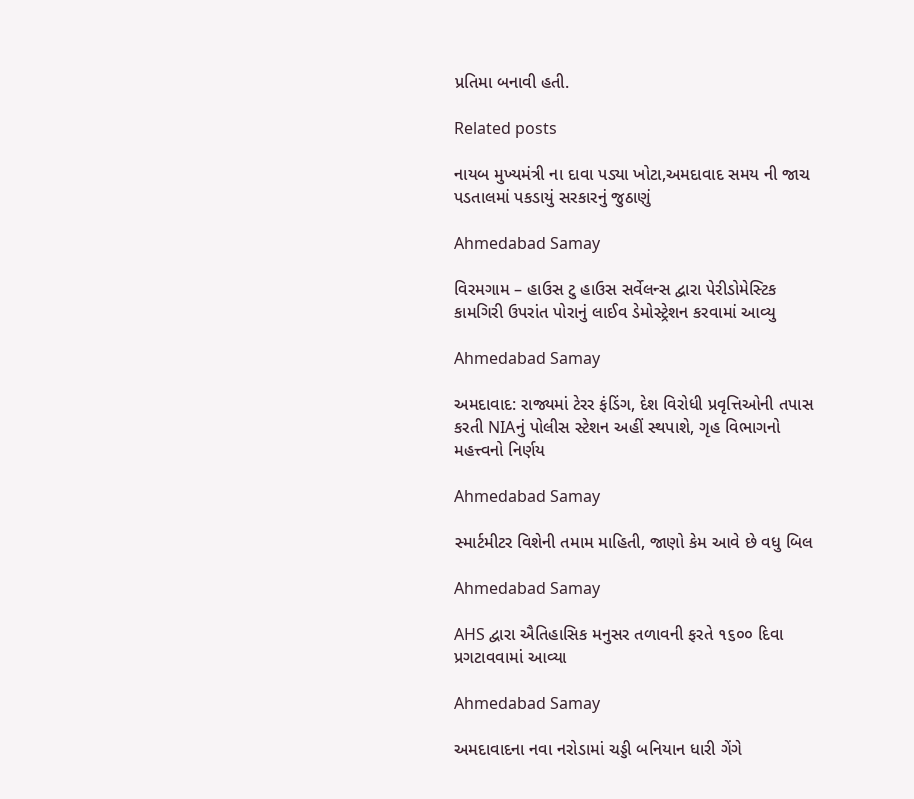પ્રતિમા બનાવી હતી.

Related posts

નાયબ મુખ્યમંત્રી ના દાવા પડ્યા ખોટા,અમદાવાદ સમય ની જાચ પડતાલમાં પકડાયું સરકારનું જુઠાણું

Ahmedabad Samay

વિરમગામ – હાઉસ ટુ હાઉસ સર્વેલન્સ દ્વારા પેરીડોમેસ્ટિક કામગિરી ઉપરાંત પોરાનું લાઈવ ડેમોસ્ટ્રેશન કરવામાં આવ્યુ

Ahmedabad Samay

અમદાવાદ: રાજ્યમાં ટેરર ફંડિંગ, દેશ વિરોધી પ્રવૃત્તિઓની તપાસ કરતી NIAનું પોલીસ સ્ટેશન અહીં સ્થપાશે, ગૃહ વિભાગનો મહત્ત્વનો નિર્ણય

Ahmedabad Samay

સ્માર્ટમીટર વિશેની તમામ માહિતી, જાણો કેમ આવે છે વધુ બિલ

Ahmedabad Samay

AHS દ્વારા ઐતિહાસિક મનુસર તળાવની ફરતે ૧૬૦૦ દિવા પ્રગટાવવામાં આવ્યા

Ahmedabad Samay

અમદાવાદના નવા નરોડામાં ચડ્ડી બનિયાન ધારી ગેંગે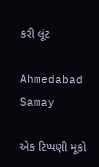કરી લૂંટ

Ahmedabad Samay

એક ટિપ્પણી મૂકો